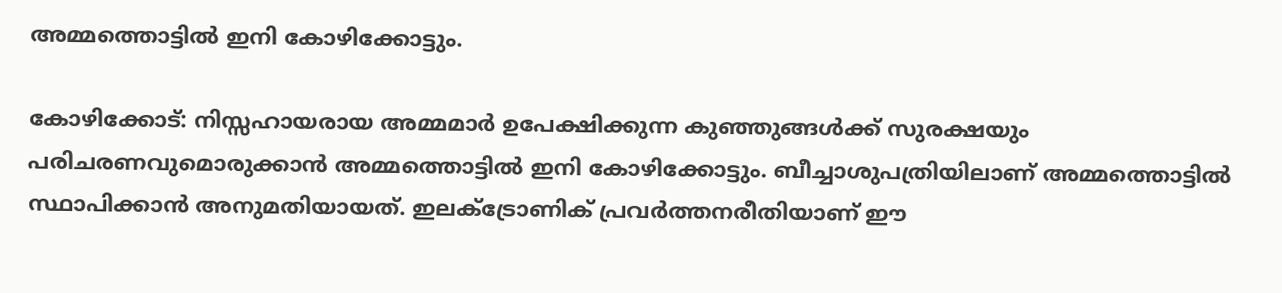അമ്മത്തൊട്ടിൽ ഇനി കോഴിക്കോട്ടും.

കോഴിക്കോട്: നിസ്സഹായരായ അമ്മമാർ ഉപേക്ഷിക്കുന്ന കുഞ്ഞുങ്ങൾക്ക് സുരക്ഷയും പരിചരണവുമൊരുക്കാൻ അമ്മത്തൊട്ടിൽ ഇനി കോഴിക്കോട്ടും. ബീച്ചാശുപത്രിയിലാണ് അമ്മത്തൊട്ടിൽ സ്ഥാപിക്കാൻ അനുമതിയായത്. ഇലക്ട്രോണിക് പ്രവർത്തനരീതിയാണ് ഈ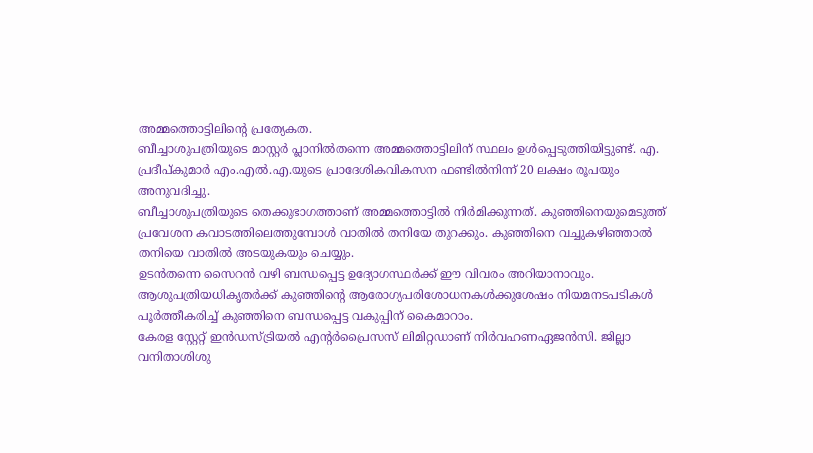അമ്മത്തൊട്ടിലിന്റെ പ്രത്യേകത.
ബീച്ചാശുപത്രിയുടെ മാസ്റ്റർ പ്ലാനിൽതന്നെ അമ്മത്തൊട്ടിലിന് സ്ഥലം ഉൾപ്പെടുത്തിയിട്ടുണ്ട്. എ. പ്രദീപ്കുമാർ എം.എൽ.എ.യുടെ പ്രാദേശികവികസന ഫണ്ടിൽനിന്ന് 20 ലക്ഷം രൂപയും അനുവദിച്ചു.
ബീച്ചാശുപത്രിയുടെ തെക്കുഭാഗത്താണ് അമ്മത്തൊട്ടിൽ നിർമിക്കുന്നത്. കുഞ്ഞിനെയുമെടുത്ത് പ്രവേശന കവാടത്തിലെത്തുമ്പോൾ വാതിൽ തനിയേ തുറക്കും. കുഞ്ഞിനെ വച്ചുകഴിഞ്ഞാൽ തനിയെ വാതിൽ അടയുകയും ചെയ്യും.
ഉടൻതന്നെ സൈറൻ വഴി ബന്ധപ്പെട്ട ഉദ്യോഗസ്ഥർക്ക് ഈ വിവരം അറിയാനാവും. ആശുപത്രിയധികൃതർക്ക് കുഞ്ഞിന്റെ ആരോഗ്യപരിശോധനകൾക്കുശേഷം നിയമനടപടികൾ പൂർത്തീകരിച്ച് കുഞ്ഞിനെ ബന്ധപ്പെട്ട വകുപ്പിന് കൈമാറാം.
കേരള സ്റ്റേറ്റ് ഇൻഡസ്ട്രിയൽ എന്റർപ്രൈസസ് ലിമിറ്റഡാണ് നിർവഹണഏജൻസി. ജില്ലാ വനിതാശിശു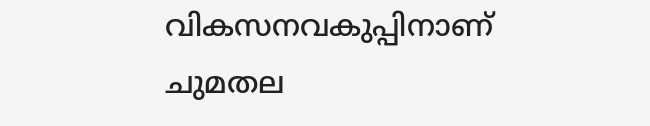വികസനവകുപ്പിനാണ് ചുമതല